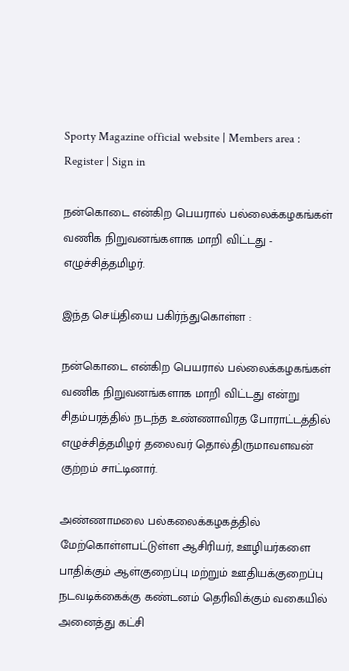Sporty Magazine official website | Members area : Register | Sign in

நன்கொடை என்கிற பெயரால் பல்லைக்கழகங்கள் வணிக நிறுவனங்களாக மாறி விட்டது - எழுச்சித்தமிழர்.

இந்த செய்தியை பகிர்ந்துகொள்ள :

நன்கொடை என்கிற பெயரால் பல்லைக்கழகங்கள் வணிக நிறுவனங்களாக மாறி விட்டது என்று சிதம்பரத்தில் நடந்த உண்ணாவிரத போராட்டத்தில் எழுச்சித்தமிழர் தலைவர் தொல்.திருமாவளவன் குற்றம் சாட்டினார்.

அண்ணாமலை பல்கலைக்கழகத்தில் மேற்கொள்ளபட்டுள்ள ஆசிரியர், ஊழியர்களை பாதிக்கும் ஆள்குறைப்பு மற்றும் ஊதியக்குறைப்பு நடவடிக்கைக்கு கண்டனம் தெரிவிக்கும் வகையில் அனைத்து கட்சி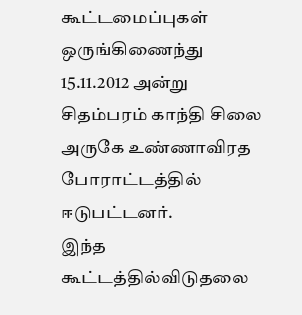கூட்டமைப்புகள் ஒருங்கிணைந்து 15.11.2012 அன்று சிதம்பரம் காந்தி சிலை அருகே உண்ணாவிரத போராட்டத்தில் ஈடுபட்டனர்.
இந்த கூட்டத்தில்விடுதலை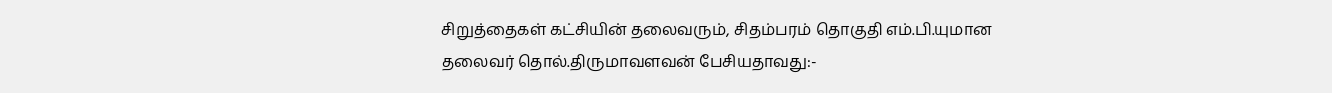சிறுத்தைகள் கட்சியின் தலைவரும், சிதம்பரம் தொகுதி எம்.பி.யுமான தலைவர் தொல்.திருமாவளவன் பேசியதாவது:-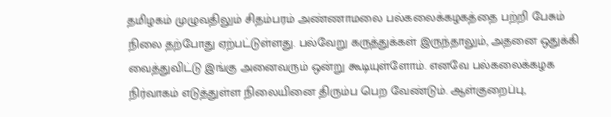தமிழகம் முழுவதிலும் சிதம்பரம் அண்ணாமலை பல்கலைக்கழகத்தை பற்றி பேசும் நிலை தற்போது ஏற்பட்டுள்ளது. பல்வேறு கருத்துக்கள் இருந்தாலும், அதனை ஒதுக்கி வைத்துவிட்டு இங்கு அனைவரும் ஒன்று கூடியுள்ளோம். எனவே பல்கலைக்கழக நிர்வாகம் எடுத்துள்ள நிலையினை திரும்ப பெற வேண்டும். ஆள்குறைப்பு,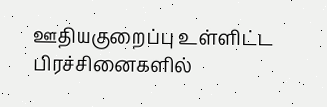ஊதியகுறைப்பு உள்ளிட்ட பிரச்சினைகளில்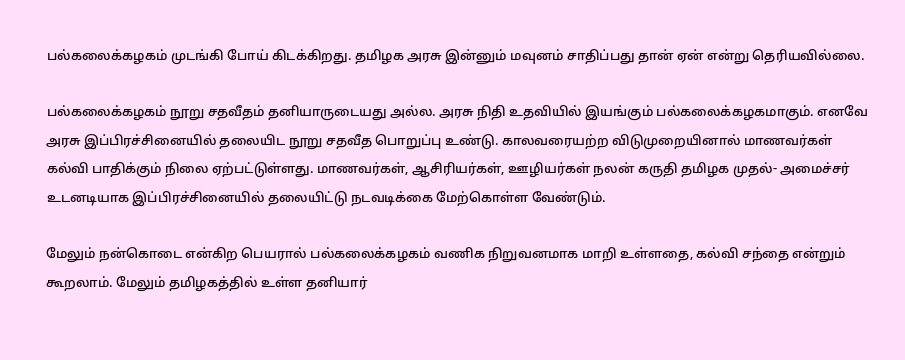பல்கலைக்கழகம் முடங்கி போய் கிடக்கிறது. தமிழக அரசு இன்னும் மவுனம் சாதிப்பது தான் ஏன் என்று தெரியவில்லை.

பல்கலைக்கழகம் நூறு சதவீதம் தனியாருடையது அல்ல. அரசு நிதி உதவியில் இயங்கும் பல்கலைக்கழகமாகும். எனவே அரசு இப்பிரச்சினையில் தலையிட நூறு சதவீத பொறுப்பு உண்டு. காலவரையற்ற விடுமுறையினால் மாணவர்கள் கல்வி பாதிக்கும் நிலை ஏற்பட்டுள்ளது. மாணவர்கள், ஆசிரியர்கள், ஊழியர்கள் நலன் கருதி தமிழக முதல்- அமைச்சர் உடனடியாக இப்பிரச்சினையில் தலையிட்டு நடவடிக்கை மேற்கொள்ள வேண்டும்.

மேலும் நன்கொடை என்கிற பெயரால் பல்கலைக்கழகம் வணிக நிறுவனமாக மாறி உள்ளதை, கல்வி சந்தை என்றும் கூறலாம். மேலும் தமிழகத்தில் உள்ள தனியார்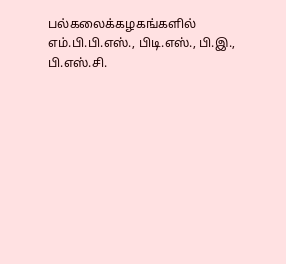பல்கலைக்கழகங்களில் எம்.பி.பி.எஸ்., பிடி.எஸ்., பி.இ., பி.எஸ்.சி.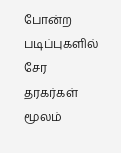போன்ற படிப்புகளில் சேர தரகர்கள் மூலம்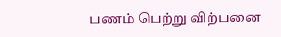பணம் பெற்று விற்பனை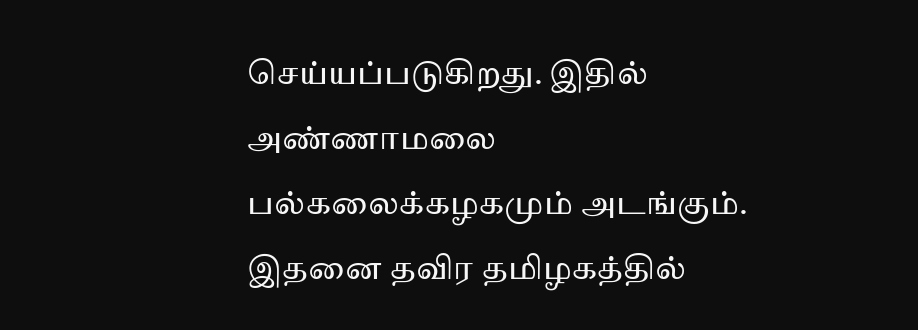செய்யப்படுகிறது. இதில் அண்ணாமலை பல்கலைக்கழகமும் அடங்கும். இதனை தவிர தமிழகத்தில்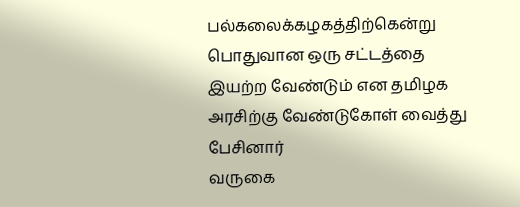பல்கலைக்கழகத்திற்கென்று பொதுவான ஒரு சட்டத்தை இயற்ற வேண்டும் என தமிழக அரசிற்கு வேண்டுகோள் வைத்து பேசினார்
வருகை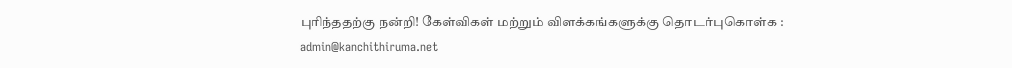புரிந்ததற்கு நன்றி! கேள்விகள் மற்றும் விளக்கங்களுக்கு தொடர்புகொள்க : admin@kanchithiruma.net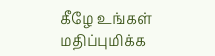கீழே உங்கள் மதிப்புமிக்க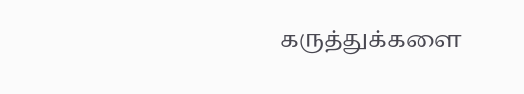கருத்துக்களை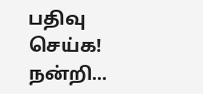பதிவு செய்க! நன்றி...